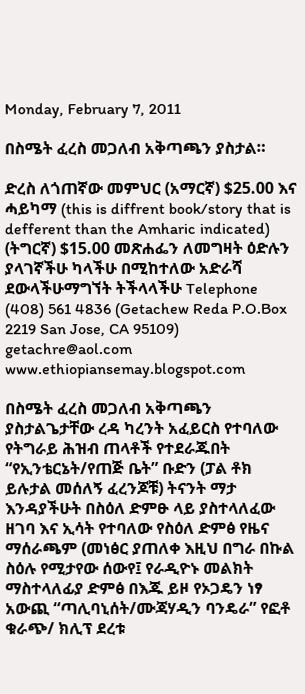Monday, February 7, 2011

በስሜት ፈረስ መጋለብ አቅጣጫን ያስታል።

ድረስ ለጎጠኛው መምህር (አማርኛ) $25.00 እና ሓይካማ (this is diffrent book/story that is defferent than the Amharic indicated) (ትግርኛ) $15.00 መጽሐፌን ለመግዛት ዕድሉን ያላገኛችሁ ካላችሁ በሚከተለው አድራሻ ደውላችሁማግኘት ትችላላችሁ Telephone (408) 561 4836 (Getachew Reda P.O.Box 2219 San Jose, CA 95109) getachre@aol.com www.ethiopiansemay.blogspot.com

በስሜት ፈረስ መጋለብ አቅጣጫን ያስታልጌታቸው ረዳ ካረንት አፈይርስ የተባለው የትግራይ ሕዝብ ጠላቶች የተደራጁበት “የኢንቴርኔት/የጠጅ ቤት” ቡድን (ፓል ቶክ ይሉታል መሰለኝ ፈረንጆቹ) ትናንት ማታ  እንዳያችሁት በስዕለ ድምፁ ላይ ያስተላለፈው ዘገባ እና ኢሳት የተባለው የስዕለ ድምፅ የዜና ማሰራጫም (መነፅር ያጠለቀ እዚህ በግራ በኩል ስዕሉ የሚታየው ሰውየ፤ የራዲዮኑ መልክት ማስተላለፊያ ድምፅ በእጁ ይዞ የኦጋዴን ነፃ አውጪ “ጣሊባኒሰት/ሙጃሃዲን ባንዴራ” የፎቶ ቁራጭ/ ክሊፕ ደረቱ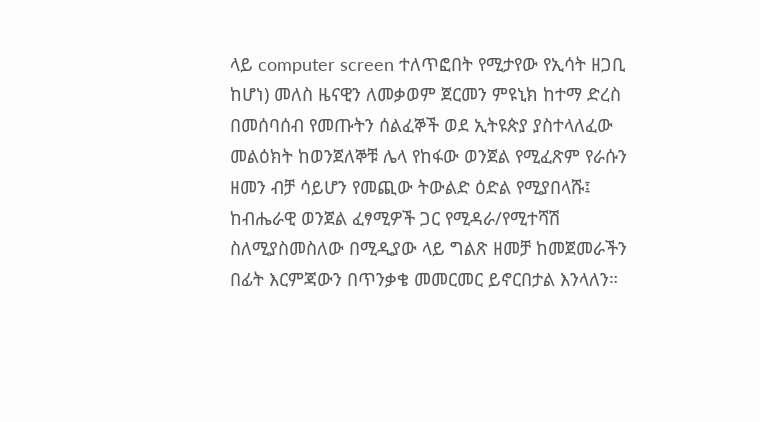ላይ computer screen ተለጥፎበት የሚታየው የኢሳት ዘጋቢ ከሆነ) መለስ ዜናዊን ለመቃወም ጀርመን ምዩኒክ ከተማ ድረስ በመሰባሰብ የመጡትን ሰልፈኞች ወደ ኢትዩጵያ ያስተላለፈው መልዕክት ከወንጀለኞቹ ሌላ የከፋው ወንጀል የሚፈጽም የራሱን ዘመን ብቻ ሳይሆን የመጪው ትውልድ ዕድል የሚያበላሹ፤ ከብሔራዊ ወንጀል ፈፃሚዎች ጋር የሚዳራ/የሚተሻሽ ስለሚያስመስለው በሚዲያው ላይ ግልጽ ዘመቻ ከመጀመራችን በፊት እርምጃውን በጥንቃቄ መመርመር ይኖርበታል እንላለን።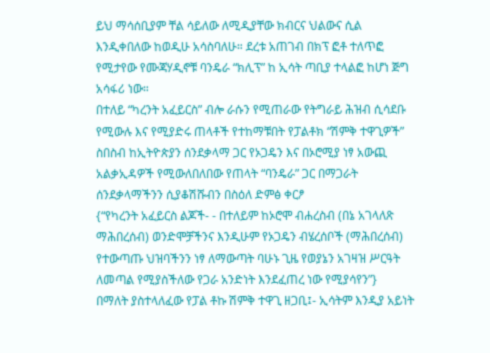ይህ ማሳሰቢያም ቸል ሳይለው ለሚዲያቸው ክብርና ህልውና ሲል እንዲቀበለው ከወዲሁ አሳስባለሁ። ደረቱ አጠገብ በክፕ ፎቶ ተለጥፎ የሚታየው የሙጃሃዲኖቹ ባንዴራ “ክሊፕ” ከ ኢሳት ጣቢያ ተላልፎ ከሆነ ጅግ አሳፋሪ ነው።
በተለይ “ካረንት አፈይርስ” ብሎ ራሱን የሚጠራው የትግራይ ሕዝብ ሲሳደቡ የሚውሉ እና የሚያድሩ ጠላቶች የተከማቹበት የፓልቶክ “ሽምቅ ተዋጊዎች” ስበስብ ከኢትዮጵያን ሰንደቃላማ ጋር የኦጋዴን እና በኦሮሚያ ነፃ አውጪ አልቃኢዳዎች የሚውለበለበው የጠላት “ባንዴራ” ጋር በማጋራት ሰንደቃላማችንን ሲያቆሽሹብን በስዕለ ድምፅ ቀርፆ
{“የካረንት አፈይርስ ልጆች- - በተለይም ከኦሮሞ ብሐረስብ (በኔ አገላለጽ ማሕበረሰብ) ወንድሞቻችንና እንዲሁም የኦጋዴን ብሄረሰቦች (ማሕበረሰብ) የተውጣጡ ህዝባችንን ነፃ ለማውጣት ባሁኑ ጊዜ የወያኔን አገዛዝ ሥርዓት ለመጣል የሚያስችለው የጋራ አንድነት እንደፈጠረ ነው የሚያሳየን”}
በማለት ያስተላለፈው የፓል ቶኩ ሽምቅ ተዋጊ ዘጋቢ፤- ኢሳትም እንዲያ አይነት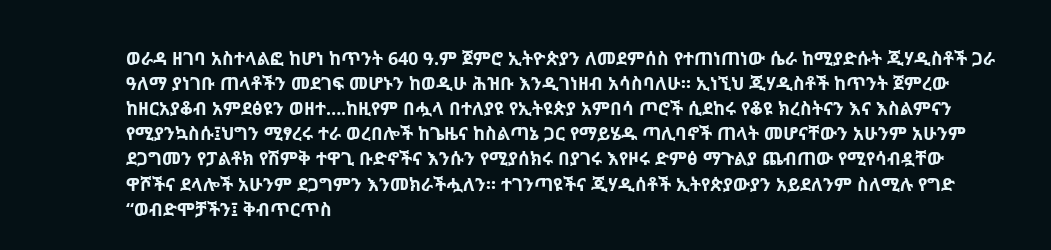ወራዳ ዘገባ አስተላልፎ ከሆነ ከጥንት 640 ዓ.ም ጀምሮ ኢትዮጵያን ለመደምሰስ የተጠነጠነው ሴራ ከሚያድሱት ጂሃዲስቶች ጋራ ዓለማ ያነገቡ ጠላቶችን መደገፍ መሆኑን ከወዲሁ ሕዝቡ እንዲገነዘብ አሳስባለሁ። ኢነኚህ ጂሃዲስቶች ከጥንት ጀምረው ከዘርአያቆብ አምደፅዩን ወዘተ….ከዚየም በሗላ በተለያዩ የኢትዩጵያ አምበሳ ጦሮች ሲደከሩ የቆዩ ክረስትናን እና እስልምናን የሚያንኳስሱ፤ህግን ሚፃረሩ ተራ ወረበሎች ከጌዜና ከስልጣኔ ጋር የማይሄዱ ጣሊባኖች ጠላት መሆናቸውን አሁንም አሁንም ደጋግመን የፓልቶክ የሽምቅ ተዋጊ ቡድኖችና እንሱን የሚያሰክሩ በያገሩ እየዞሩ ድምፅ ማጉልያ ጨብጠው የሚየሳብዷቸው ዋሾችና ደላሎች አሁንም ደጋግምን እንመክራችሗለን። ተገንጣዩችና ጂሃዲሰቶች ኢትየጵያውያን አይደለንም ስለሚሉ የግድ “ወብድሞቻችን፤ ቅብጥርጥስ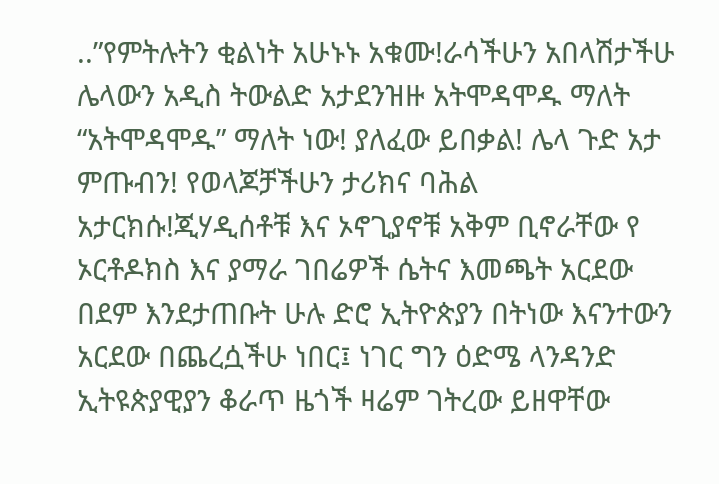..”የምትሉትን ቂልነት አሁኑኑ አቁሙ!ራሳችሁን አበላሽታችሁ ሌላውን አዲስ ትውልድ አታደንዝዙ አትሞዳሞዱ ማለት “አትሞዳሞዱ” ማለት ነው! ያለፈው ይበቃል! ሌላ ጉድ አታ ምጡብን! የወላጆቻችሁን ታሪክና ባሕል አታርክሱ!ጂሃዲሰቶቹ እና ኦኖጊያኖቹ አቅም ቢኖራቸው የ ኦርቶዶክስ እና ያማራ ገበሬዎች ሴትና እመጫት አርደው በደም እንደታጠቡት ሁሉ ድሮ ኢትዮጵያን በትነው እናንተውን አርደው በጨረሷችሁ ነበር፤ ነገር ግን ዕድሜ ላንዳንድ ኢትዩጵያዊያን ቆራጥ ዜጎች ዛሬም ገትረው ይዘዋቸው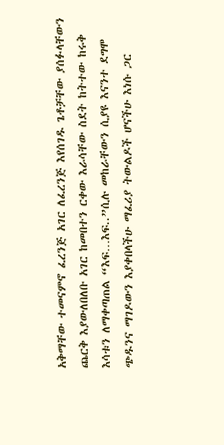አቅማቸው ተመናምኖ ፈረንጅ አገር ለፈረንጅ እየሰገዱ ጌቶቻቸው ያሰፉላቸውን ጨርቅ እያውለበለቡ አገር ከመበተን ርቀው እራሳቸው ስደት ከትተው ከሩቅ እሳቱን ለማቀጣጠል “እፍ…እፍ..”ሲሉ መከራቸውን ሲያዩ እናንተ ደግሞ ጭዱንና ማገዶውን እያቀበላችሁ ማፈሪያ ትውልዶች ሆናችሁ እነሱ ጋር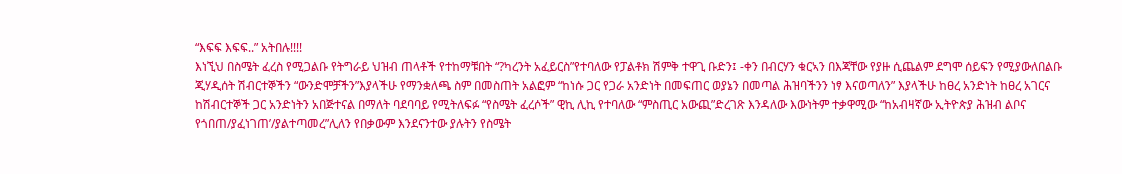“እፍፍ እፍፍ..” አትበሉ!!!!
እነኚህ በስሜት ፈረስ የሚጋልቡ የትግራይ ህዝብ ጠላቶች የተከማቹበት “?ካረንት አፈይርስ”የተባለው የፓልቶክ ሽምቅ ተዋጊ ቡድን፤ -ቀን በብርሃን ቁርኣን በእጃቸው የያዙ ሲጨልም ደግሞ ሰይፍን የሚያውለበልቡ ጂሃዲሰት ሽብርተኞችን “ውንድሞቻችን”እያላችሁ የማንቋለጫ ስም በመስጠት አልፎም “ከነሱ ጋር የጋራ አንድነት በመፍጠር ወያኔን በመጣል ሕዝባችንን ነፃ እናወጣለን” እያላችሁ ከፀረ አንድነት ከፀረ አገርና ከሽብርተኞች ጋር አንድነትን አበጅተናል በማለት ባደባባይ የሚትለፍፉ “የስሜት ፈረሶች” ዊኪ ሊኪ የተባለው “ምስጢር አውጪ”ድረገጽ እንዳለው እውነትም ተቃዋሚው “ከአብዛኛው ኢትዮጵያ ሕዝብ ልቦና የጎበጠ/ያፈነገጠ’/ያልተጣመረ”ሊለን የበቃውም እንደናንተው ያሉትን የስሜት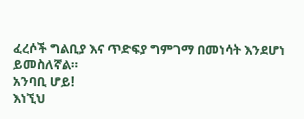ፈረሶች ግልቢያ እና ጥድፍያ ግምገማ በመነሳት እንደሆነ ይመስለኛል።
አንባቢ ሆይ!
እነኚህ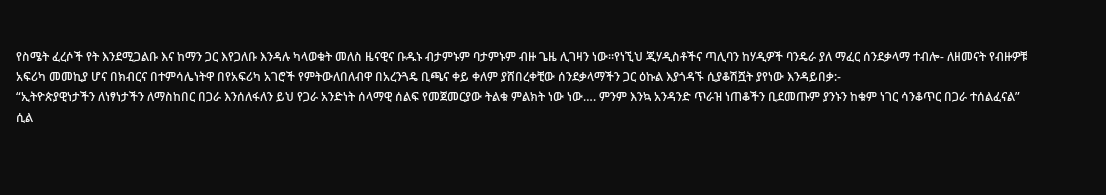የስሜት ፈረሶች የት እንደሚጋልቡ እና ከማን ጋር እየጋለቡ እንዳሉ ካላወቁት መለስ ዜናዊና ቡዱኑ ብታምኑም ባታምኑም ብዙ ጌዜ ሊገዛን ነው።የነኚህ ጂሃዲስቶችና ጣሊባን ከሃዲዎች ባንዴራ ያለ ማፈር ሰንደቃላማ ተብሎ- ለዘመናት የብዙዎቹ አፍሪካ መመኪያ ሆና በክብርና በተምሳሌነትዋ በየአፍሪካ አገሮች የምትውለበለብዋ በአረንጓዴ ቢጫና ቀይ ቀለም ያሸበረቀቺው ሰንደቃላማችን ጋር ዕኩል እያጎዳኙ ሲያቆሽሿት ያየነው እንዳይበቃ:-
“ኢትዮጵያዊነታችን ለነፃነታችን ለማስከበር በጋራ እንሰለፋለን ይህ የጋራ አንድነት ሰላማዊ ሰልፍ የመጀመርያው ትልቁ ምልክት ነው ነው…. ምንም እንኳ አንዳንድ ጥራዝ ነጠቆችን ቢደመጡም ያንኑን ከቁም ነገር ሳንቆጥር በጋራ ተሰልፈናል”
ሲል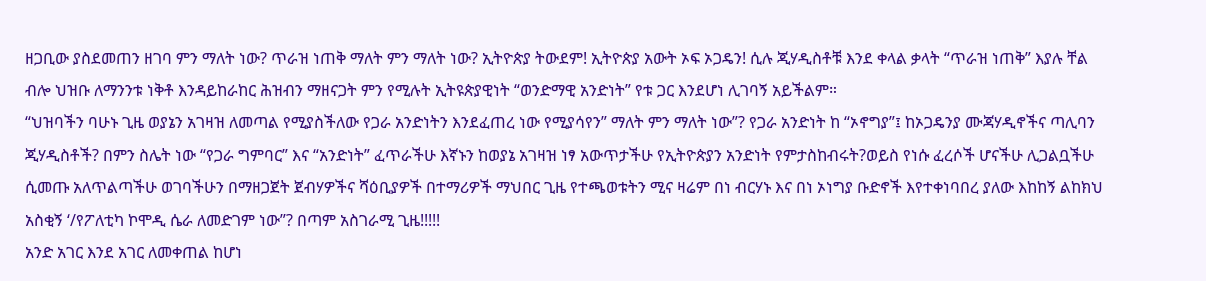ዘጋቢው ያስደመጠን ዘገባ ምን ማለት ነው? ጥራዝ ነጠቅ ማለት ምን ማለት ነው? ኢትዮጵያ ትውደም! ኢትዮጵያ አውት ኦፍ ኦጋዴን! ሲሉ ጂሃዲስቶቹ እንደ ቀላል ቃላት “ጥራዝ ነጠቅ” እያሉ ቸል ብሎ ህዝቡ ለማንንቱ ነቅቶ እንዳይከራከር ሕዝብን ማዘናጋት ምን የሚሉት ኢትዩጵያዊነት “ወንድማዊ አንድነት” የቱ ጋር እንደሆነ ሊገባኝ አይችልም።
“ህዝባችን ባሁኑ ጊዜ ወያኔን አገዛዝ ለመጣል የሚያስችለው የጋራ አንድነትን እንደፈጠረ ነው የሚያሳየን” ማለት ምን ማለት ነው”? የጋራ አንድነት ከ “ኦኖግያ”፤ ከኦጋዴንያ ሙጃሃዲኖችና ጣሊባን ጂሃዲስቶች? በምን ስሌት ነው “የጋራ ግምባር” እና “አንድነት” ፈጥራችሁ እኛኑን ከወያኔ አገዛዝ ነፃ አውጥታችሁ የኢትዮጵያን አንድነት የምታስከብሩት?ወይስ የነሱ ፈረሶች ሆናችሁ ሊጋልቧችሁ ሲመጡ አለጥልጣችሁ ወገባችሁን በማዘጋጀት ጀብሃዎችና ሻዕቢያዎች በተማሪዎች ማህበር ጊዜ የተጫወቱትን ሚና ዛሬም በነ ብርሃኑ እና በነ ኦነግያ ቡድኖች እየተቀነባበረ ያለው እከከኝ ልከክህ አስቂኝ ‘/የፖለቲካ ኮሞዲ ሴራ ለመድገም ነው”? በጣም አስገራሚ ጊዜ!!!!!
አንድ አገር እንደ አገር ለመቀጠል ከሆነ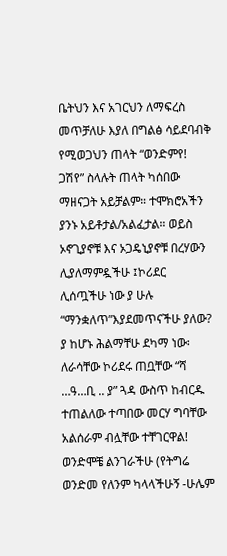ቤትህን እና አገርህን ለማፍረስ መጥቻለሁ እያለ በግልፅ ሳይደባብቅ የሚወጋህን ጠላት “ወንድምየ! ጋሽየ” ስላሉት ጠላት ካሰበው ማዘናጋት አይቻልም። ተሞክሮአችን ያንኑ አይቶታል/አልፈታል። ወይስ ኦኖጊያኖቹ እና ኦጋዴኒያኖቹ በረሃውን ሊያለማምዷችሁ ፤ኮሪደር ሊሰጧችሁ ነው ያ ሁሉ “ማንቋለጥ”እያደመጥናችሁ ያለው? ያ ከሆኑ ሕልማቸሁ ደካማ ነው፡ ለራሳቸው ኮሪደሩ ጠቧቸው “ሻ …ዓ…ቢ .. ያ” ጓዳ ውስጥ ከብርዱ ተጠልለው ተጣበው መርሃ ግባቸው አልሰራም ብሏቸው ተቸገርዋል! ወንድሞቼ ልንገራችሁ (የትግሬ ወንድመ የለንም ካላላችሁኝ -ሁሌም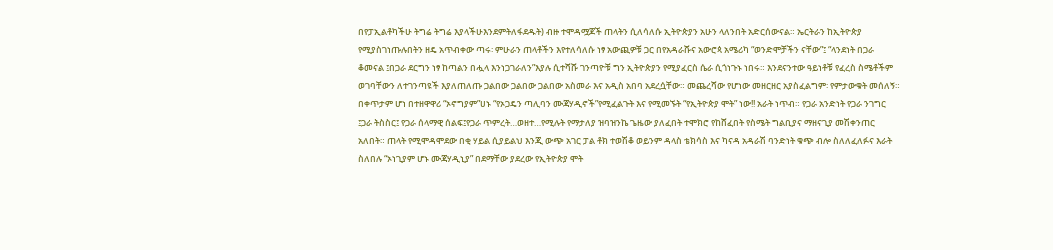በየፓኢልቶካችሁ ትግሬ ትግሬ እያላችሁእንደምትለፋደዱት) ብዙ ተሞዳሟጆች ጠላትን ሲለሳለሱ ኢትዮጵያን አሁን ላለንበት አድርሰውናል። ኤርትራን ከኢትዮጵያ የሚያስገነጡሉበትን ዘዴ አጥብቀው ጣሩ፡ ምሁራን ጠላቶችን እየተለሳለሱ ነፃ አውጪዎቹ ጋር በየአዳራሹና አውሮጳ አሜሪካ “ወንድሞቻችን ናቸው”፤ “ላንደነት በጋራ ቆመናል ፤በጋራ ደርግን ነፃ ከጣልን በሗላ እንነጋገራለን”እያሉ ሲተሻሹ ገንጣዮቹ ግን ኢትዮጵያን የሚያፈርስ ሴራ ሲጎነጉኑ ነበሩ። እንደናንተው ዓይነቶቹ የፈረስ ስሜቶችም ወገባቸውን ለተገንጣዩች እያለጠለጡ ጋልበው ጋልበው ጋልበው አስመራ እና አዲስ አበባ አደረሷቸው። መጨረሻው የሆነው መዘርዘር አያስፈልግም፡ የምታውቁት መሰለኝ። በቀጥታም ሆነ በተዘዋዋሪ “ኦኖግያም”ሀኑ “የኦጋዴን ጣሊባን ሙጃሃዲኖች”የሚፈልጉት እና የሚመኙት “የኢትዮጵያ ሞት” ነው!! አራት ነጥብ። የጋራ አንድነት የጋራ ንገግር ፤ጋራ ትስስር፤ የጋራ ሰላማዊ ሰልፍ፤የጋራ ጥምረት…ወዘተ…የሚሉት የማታለያ ዝባዝንኬ ጌዜው ያለፈበት ተሞክሮ የከሸፈበት የስሜት ግልቢያና ማዘናጊያ መሽቀንጠር አለበት። ጠላት የሚሞዳሞደው በቂ ሃይል ሲያይልህ እንጂ ውጭ አገር ፓል ቶክ ተወሽቆ ወይንም ዳላስ ቴክሳስ እና ካናዳ አዳራሽ ባንድነት ቁጭ ብሎ ስለለፈለፉና እራት ስለበሉ “ኦነጊያም ሆኑ ሙጃሃዲኒያ” በደማቸው ያደረው የኢትዮጵያ ሞት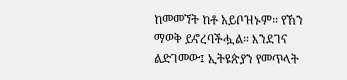ከመመኘት ከቶ አይቦዝኑም። የኸን ማወቅ ይኖረባችሗል። እንደገና ልድገመው፤ ኢትዩጵያን የመጥላት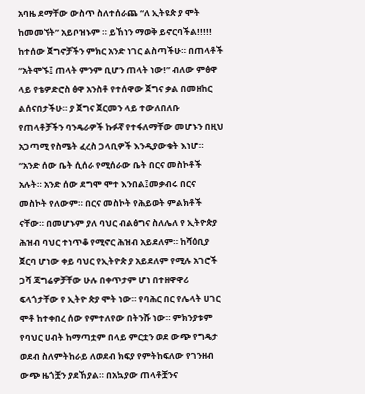አባዜ ደማቸው ውስጥ ስለተሰራጨ “ለ ኢትዩጵ ያ ሞት ከመመኘት” አይቦዝኑም ። ይኸነን ማወቅ ይኖርባችል!!!!!
ከተሰው ጀግኖቻችን ምክር አንድ ነገር ልስጣችሁ። በጠላቶች “አትሞኙ፤ ጠላት ምንም ቢሆን ጠላት ነው!” ብለው ምፅዋ ላይ የቴዎድሮስ ፅዋ አንስቶ የተሰዋው ጀግና ቃል በመዘከር ልሰናበታችሁ። ያ ጀግና ጀርመን ላይ ተውለበለቡ የጠላቶቻችን ባንዴራዎች ኩፉኛ የተፋለማቸው መሆኑን በዚህ አጋጣሚ የስሜት ፈረስ ጋላቢዎች እንዲያውቁት እነሆ። “አንድ ሰው ቤት ሲሰራ የሚሰራው ቤት በርና መስኮቶች አሉት። አንድ ሰው ደግሞ ሞተ እንበል፤መቃብሩ በርና መስኮት የለውም። በርና መስኮት የሕይወት ምልክቶች ናቸው። በመሆኑም ያለ ባህር ብልፅግና ስለሌለ የ ኢትዮጵያ ሕዝብ ባህር ተነጥቆ የሚኖር ሕዝብ አይደለም። ከሻዕቢያ ጀርባ ሆነው ቀይ ባህር የኢትዮጵ ያ አይደለም የሚሉ አገሮች ጋሻ ጃግሬዎቻቸው ሁሉ በቀጥታም ሆነ በተዘዋዋሪ ፍላጎታቸው የ ኢትዮ ጵያ ሞት ነው። የባሕር በር የሌላት ሀገር ሞቶ ከተቀበረ ሰው የምተለየው በትንሹ ነው። ምክንያቱም የባህር ሀብት ከማጣቷም በላይ ምርቷን ወደ ውጭ የግዴታ ወደብ ስለምትከራይ ለወደብ ክፍያ የምትከፍለው የገንዘብ ውጭ ዜጎቿን ያደኸያል። በአኳያው ጠላቶቿንና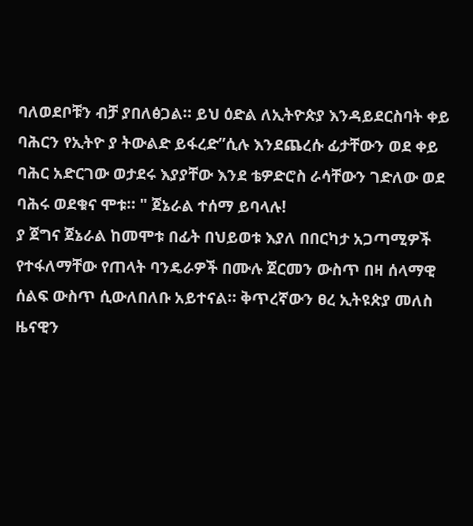ባለወደቦቹን ብቻ ያበለፅጋል። ይህ ዕድል ለኢትዮጵያ እንዳይደርስባት ቀይ ባሕርን የኢትዮ ያ ትውልድ ይፋረድ”ሲሉ እንደጨረሱ ፊታቸውን ወደ ቀይ ባሕር አድርገው ወታደሩ እያያቸው እንደ ቴዎድሮስ ራሳቸውን ገድለው ወደ ባሕሩ ወደቁና ሞቱ። " ጀኔራል ተሰማ ይባላሉ!
ያ ጀግና ጀኔራል ከመሞቱ በፊት በህይወቱ እያለ በበርካታ አጋጣሚዎች የተፋለማቸው የጠላት ባንዴራዎች በሙሉ ጀርመን ውስጥ በዛ ሰላማዊ ሰልፍ ውስጥ ሲውለበለቡ አይተናል። ቅጥረኛውን ፀረ ኢትዩጵያ መለስ ዜናዊን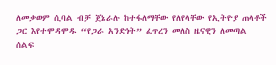ለመቃወም ሲባል ብቻ ጀኔራሉ ከተፋለማቸው የለየላቸው የኢትዮያ ጠላቶች ጋር እየተሞዳሞዱ “የጋራ አንድነት” ፈጥረን መለስ ዜናዊን ለመጣል ሰልፍ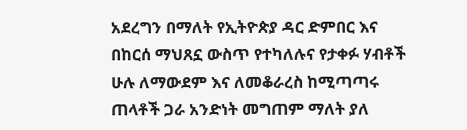አደረግን በማለት የኢትዮጵያ ዳር ድምበር እና በከርሰ ማህጸኗ ውስጥ የተካለሉና የታቀፉ ሃብቶች ሁሉ ለማውደም እና ለመቆራረስ ከሚጣጣሩ ጠላቶች ጋራ አንድነት መግጠም ማለት ያለ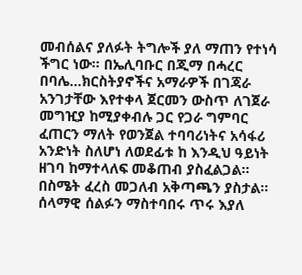መብሰልና ያለፉት ትግሎች ያለ ማጠን የተነሳ ችግር ነው። በኤሊባቡር በጂማ በሓረር በባሌ…ክርስትያኖችና አማራዎች በገጃራ አንገታቸው እየተቀላ ጀርመን ውስጥ ለገጀራ መግዢያ ከሚያቀብሉ ጋር የጋራ ግምባር ፈጠርን ማለት የወንጀል ተባባሪነትና አሳፋሪ አንድነት ስለሆነ ለወደፊቱ ከ እንዲህ ዓይነት ዘገባ ከማተላለፍ መቆጠብ ያስፈልጋል። በስሜት ፈረስ መጋለብ አቅጣጫን ያስታል። ሰላማዊ ሰልፉን ማስተባበሩ ጥሩ እያለ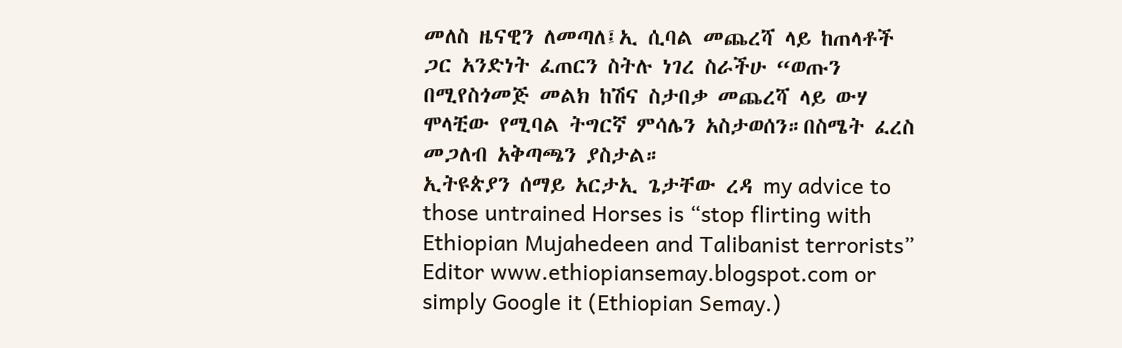መለስ ዜናዊን ለመጣለ፤ኢ ሲባል መጨረሻ ላይ ከጠላቶች ጋር አንድነት ፈጠርን ስትሉ ነገረ ስራችሁ “ወጡን በሚየስጎመጅ መልክ ከሽና ስታበቃ መጨረሻ ላይ ውሃ ሞላቺው የሚባል ትግርኛ ምሳሌን አስታወሰን።በስሜት ፈረስ መጋለብ አቅጣጫን ያስታል።
ኢትዩጵያን ሰማይ አርታኢ ጌታቸው ረዳ my advice to those untrained Horses is “stop flirting with Ethiopian Mujahedeen and Talibanist terrorists” Editor www.ethiopiansemay.blogspot.com or simply Google it (Ethiopian Semay.)